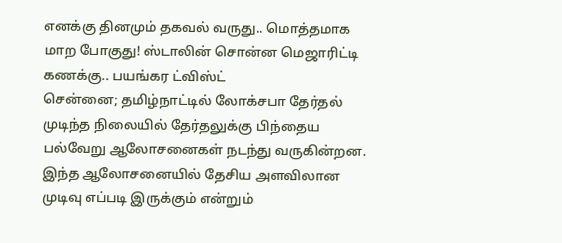எனக்கு தினமும் தகவல் வருது.. மொத்தமாக மாற போகுது! ஸ்டாலின் சொன்ன மெஜாரிட்டி கணக்கு.. பயங்கர ட்விஸ்ட்
சென்னை; தமிழ்நாட்டில் லோக்சபா தேர்தல் முடிந்த நிலையில் தேர்தலுக்கு பிந்தைய பல்வேறு ஆலோசனைகள் நடந்து வருகின்றன. இந்த ஆலோசனையில் தேசிய அளவிலான முடிவு எப்படி இருக்கும் என்றும்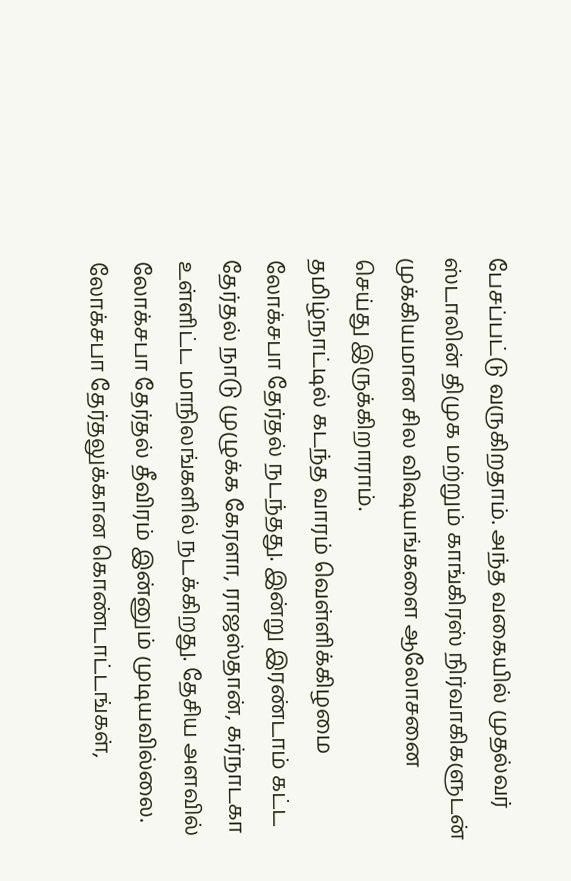பேசப்பட்டு வருகிறதாம். அந்த வகையில் முதல்வர் ஸ்டாலின் திமுக மற்றும் காங்கிரஸ் நிர்வாகிகளுடன் முக்கியமான சில விஷயங்களை ஆலோசனை செய்து இருக்கிறாராம்.
தமிழ்நாட்டில் கடந்த வாரம் வெள்ளிக்கிழமை லோக்சபா தேர்தல் நடந்தது. இன்று இரண்டாம் கட்ட தேர்தல் நாடு முழுக்க கேரளா, ராஜஸ்தான், கர்நாடகா உள்ளிட்ட மாநிலங்களில் நடக்கிறது. தேசிய அளவில் லோக்சபா தேர்தல் தீவிரம் இன்னும் முடியவில்லை. லோக்சபா தேர்தலுக்கான கொண்டாட்டங்கள்,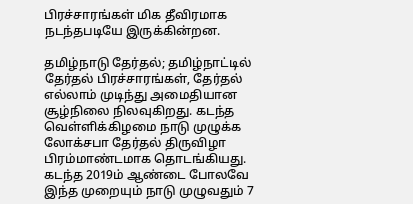பிரச்சாரங்கள் மிக தீவிரமாக நடந்தபடியே இருக்கின்றன.

தமிழ்நாடு தேர்தல்; தமிழ்நாட்டில் தேர்தல் பிரச்சாரங்கள், தேர்தல் எல்லாம் முடிந்து அமைதியான சூழ்நிலை நிலவுகிறது. கடந்த வெள்ளிக்கிழமை நாடு முழுக்க லோக்சபா தேர்தல் திருவிழா பிரம்மாண்டமாக தொடங்கியது. கடந்த 2019ம் ஆண்டை போலவே இந்த முறையும் நாடு முழுவதும் 7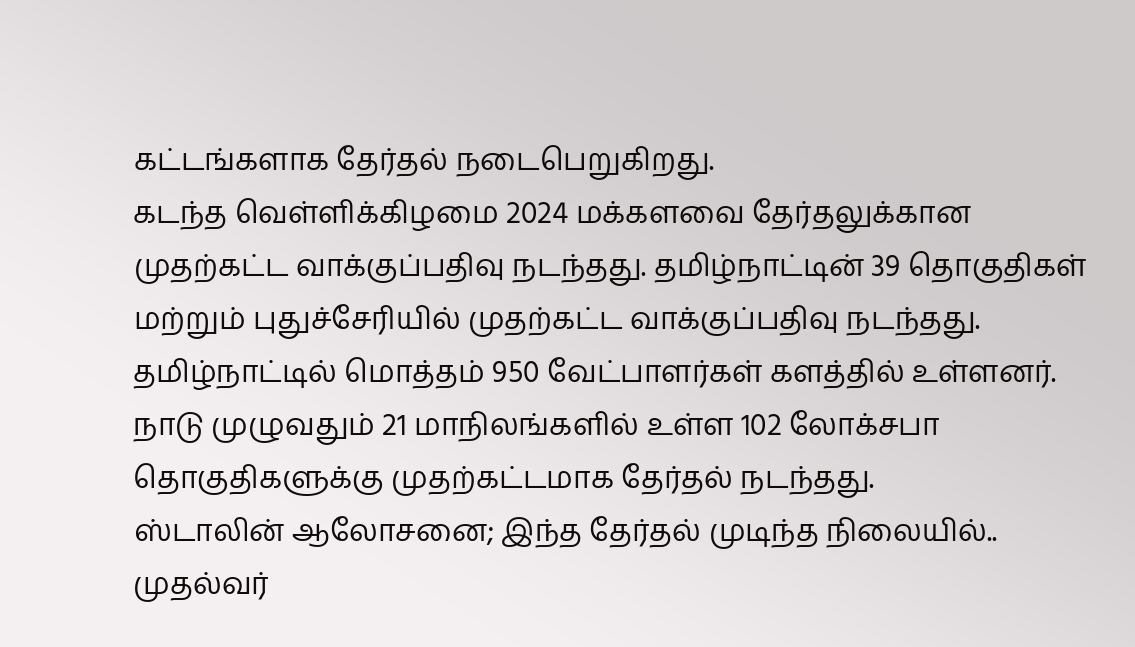கட்டங்களாக தேர்தல் நடைபெறுகிறது.
கடந்த வெள்ளிக்கிழமை 2024 மக்களவை தேர்தலுக்கான முதற்கட்ட வாக்குப்பதிவு நடந்தது. தமிழ்நாட்டின் 39 தொகுதிகள் மற்றும் புதுச்சேரியில் முதற்கட்ட வாக்குப்பதிவு நடந்தது. தமிழ்நாட்டில் மொத்தம் 950 வேட்பாளர்கள் களத்தில் உள்ளனர். நாடு முழுவதும் 21 மாநிலங்களில் உள்ள 102 லோக்சபா தொகுதிகளுக்கு முதற்கட்டமாக தேர்தல் நடந்தது.
ஸ்டாலின் ஆலோசனை; இந்த தேர்தல் முடிந்த நிலையில்.. முதல்வர்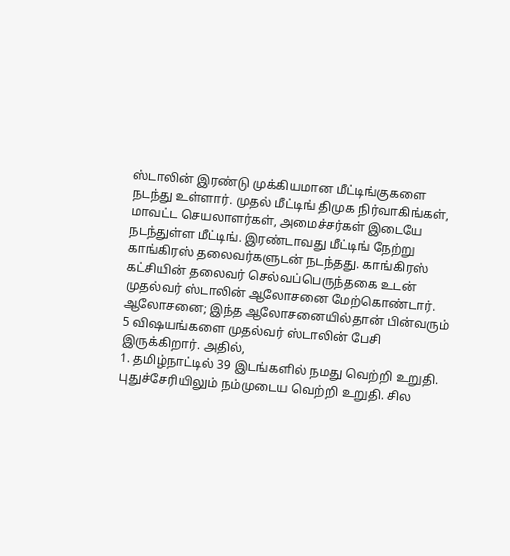ஸ்டாலின் இரண்டு முக்கியமான மீட்டிங்குகளை நடந்து உள்ளார். முதல் மீட்டிங் திமுக நிர்வாகிங்கள், மாவட்ட செயலாளர்கள், அமைச்சர்கள் இடையே நடந்துள்ள மீட்டிங். இரண்டாவது மீட்டிங் நேற்று காங்கிரஸ் தலைவர்களுடன் நடந்தது. காங்கிரஸ் கட்சியின் தலைவர் செல்வப்பெருந்தகை உடன் முதல்வர் ஸ்டாலின் ஆலோசனை மேற்கொண்டார்.
ஆலோசனை; இந்த ஆலோசனையில்தான் பின்வரும் 5 விஷயங்களை முதல்வர் ஸ்டாலின் பேசி இருக்கிறார். அதில்,
1. தமிழ்நாட்டில் 39 இடங்களில் நமது வெற்றி உறுதி. புதுச்சேரியிலும் நம்முடைய வெற்றி உறுதி. சில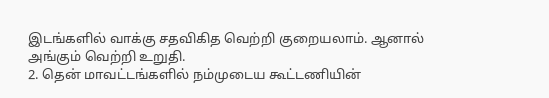இடங்களில் வாக்கு சதவிகித வெற்றி குறையலாம். ஆனால் அங்கும் வெற்றி உறுதி.
2. தென் மாவட்டங்களில் நம்முடைய கூட்டணியின்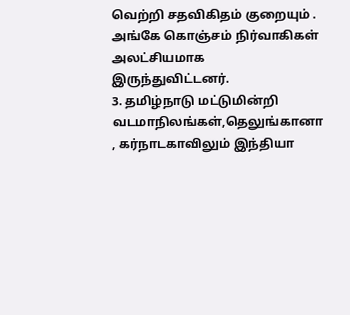வெற்றி சதவிகிதம் குறையும் . அங்கே கொஞ்சம் நிர்வாகிகள் அலட்சியமாக இருந்துவிட்டனர்.
3. தமிழ்நாடு மட்டுமின்றி வடமாநிலங்கள்,தெலுங்கானா , கர்நாடகாவிலும் இந்தியா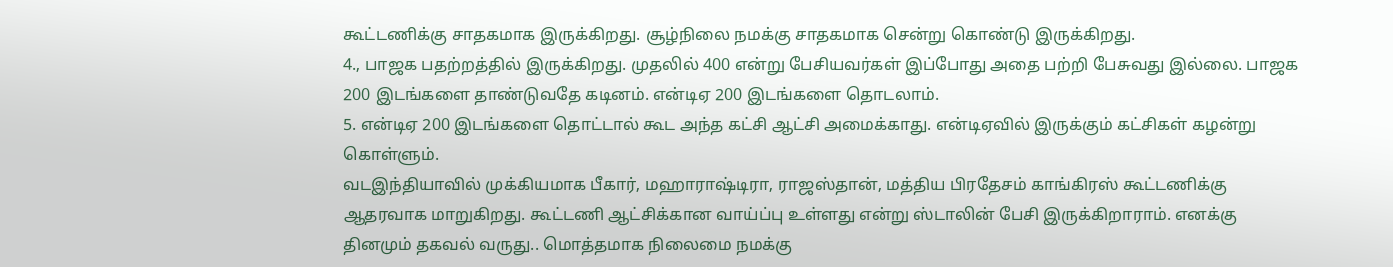கூட்டணிக்கு சாதகமாக இருக்கிறது. சூழ்நிலை நமக்கு சாதகமாக சென்று கொண்டு இருக்கிறது.
4., பாஜக பதற்றத்தில் இருக்கிறது. முதலில் 400 என்று பேசியவர்கள் இப்போது அதை பற்றி பேசுவது இல்லை. பாஜக 200 இடங்களை தாண்டுவதே கடினம். என்டிஏ 200 இடங்களை தொடலாம்.
5. என்டிஏ 200 இடங்களை தொட்டால் கூட அந்த கட்சி ஆட்சி அமைக்காது. என்டிஏவில் இருக்கும் கட்சிகள் கழன்று கொள்ளும்.
வடஇந்தியாவில் முக்கியமாக பீகார், மஹாராஷ்டிரா, ராஜஸ்தான், மத்திய பிரதேசம் காங்கிரஸ் கூட்டணிக்கு ஆதரவாக மாறுகிறது. கூட்டணி ஆட்சிக்கான வாய்ப்பு உள்ளது என்று ஸ்டாலின் பேசி இருக்கிறாராம். எனக்கு தினமும் தகவல் வருது.. மொத்தமாக நிலைமை நமக்கு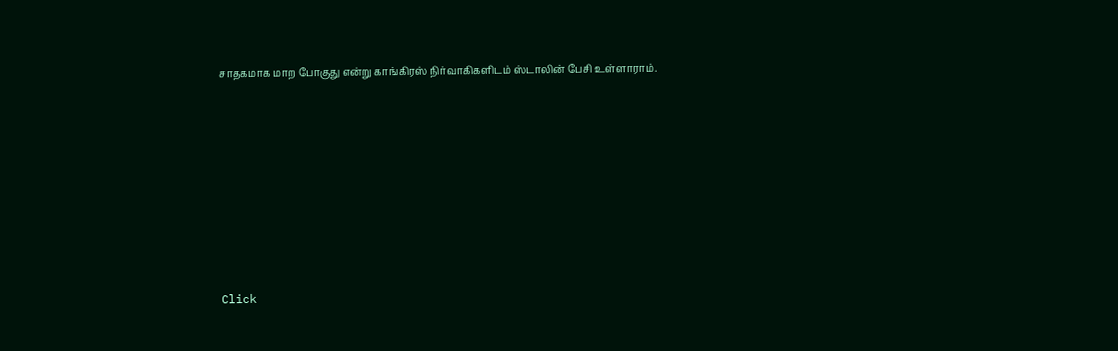சாதகமாக மாற போகுது என்று காங்கிரஸ் நிர்வாகிகளிடம் ஸ்டாலின் பேசி உள்ளாராம்.












Click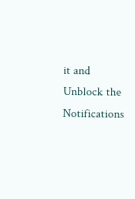it and Unblock the Notifications